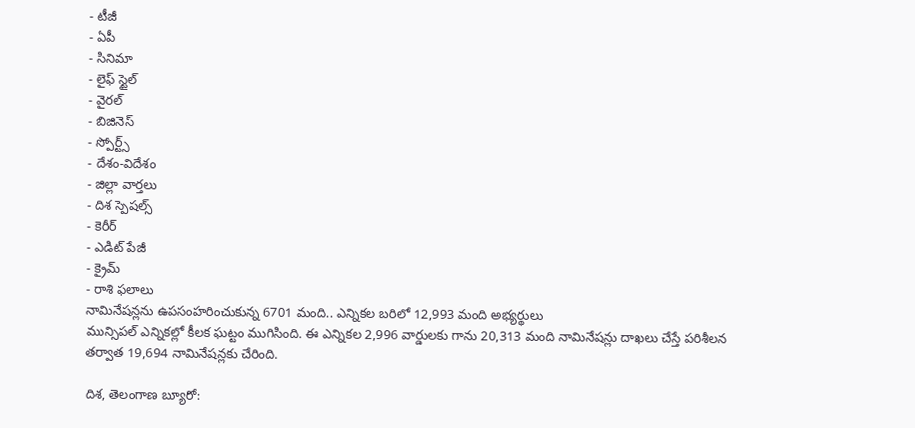- టీజీ
- ఏపీ
- సినిమా
- లైఫ్ స్టైల్
- వైరల్
- బిజినెస్
- స్పోర్ట్స్
- దేశం-విదేశం
- జిల్లా వార్తలు
- దిశ స్పెషల్స్
- కెరీర్
- ఎడిట్ పేజీ
- క్రైమ్
- రాశి ఫలాలు
నామినేషన్లను ఉపసంహరించుకున్న 6701 మంది.. ఎన్నికల బరిలో 12,993 మంది అభ్యర్థులు
మున్సిపల్ ఎన్నికల్లో కీలక ఘట్టం ముగిసింది. ఈ ఎన్నికల 2,996 వార్డులకు గాను 20,313 మంది నామినేషన్లు దాఖలు చేస్తే పరిశీలన తర్వాత 19,694 నామినేషన్లకు చేరింది.

దిశ, తెలంగాణ బ్యూరో: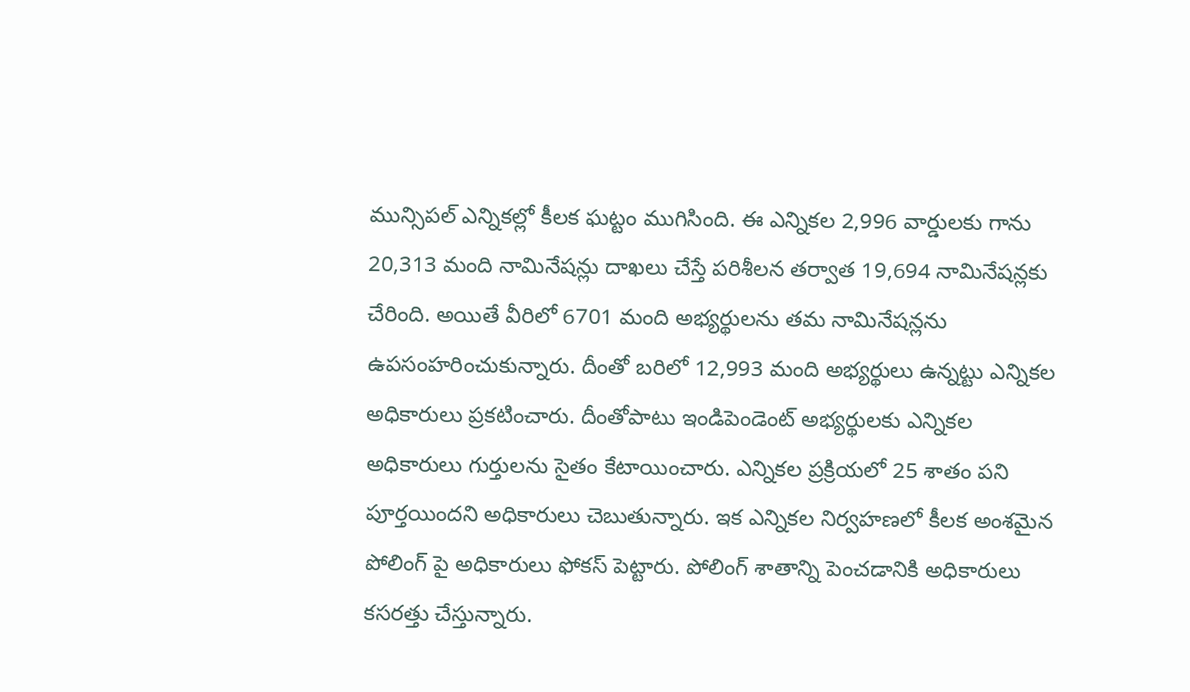మున్సిపల్ ఎన్నికల్లో కీలక ఘట్టం ముగిసింది. ఈ ఎన్నికల 2,996 వార్డులకు గాను 20,313 మంది నామినేషన్లు దాఖలు చేస్తే పరిశీలన తర్వాత 19,694 నామినేషన్లకు చేరింది. అయితే వీరిలో 6701 మంది అభ్యర్థులను తమ నామినేషన్లను ఉపసంహరించుకున్నారు. దీంతో బరిలో 12,993 మంది అభ్యర్థులు ఉన్నట్టు ఎన్నికల అధికారులు ప్రకటించారు. దీంతోపాటు ఇండిపెండెంట్ అభ్యర్థులకు ఎన్నికల అధికారులు గుర్తులను సైతం కేటాయించారు. ఎన్నికల ప్రక్రియలో 25 శాతం పని పూర్తయిందని అధికారులు చెబుతున్నారు. ఇక ఎన్నికల నిర్వహణలో కీలక అంశమైన పోలింగ్ పై అధికారులు ఫోకస్ పెట్టారు. పోలింగ్ శాతాన్ని పెంచడానికి అధికారులు కసరత్తు చేస్తున్నారు.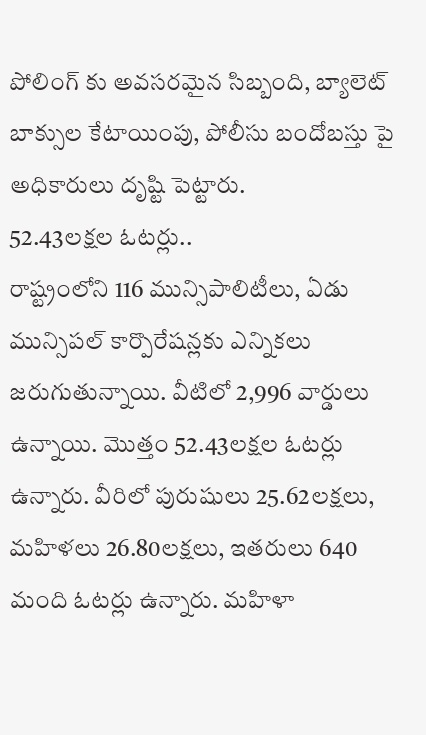పోలింగ్ కు అవసరమైన సిబ్బంది, బ్యాలెట్ బాక్సుల కేటాయింపు, పోలీసు బందోబస్తు పై అధికారులు దృష్టి పెట్టారు.
52.43లక్షల ఓటర్లు..
రాష్ట్రంలోని 116 మున్సిపాలిటీలు, ఏడు మున్సిపల్ కార్పొరేషన్లకు ఎన్నికలు జరుగుతున్నాయి. వీటిలో 2,996 వార్డులు ఉన్నాయి. మొత్తం 52.43లక్షల ఓటర్లు ఉన్నారు. వీరిలో పురుషులు 25.62లక్షలు, మహిళలు 26.80లక్షలు, ఇతరులు 640 మంది ఓటర్లు ఉన్నారు. మహిళా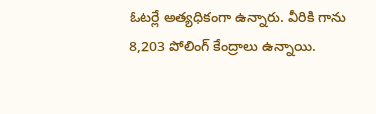ఓటర్లే అత్యధికంగా ఉన్నారు. వీరికి గాను 8,203 పోలింగ్ కేంద్రాలు ఉన్నాయి.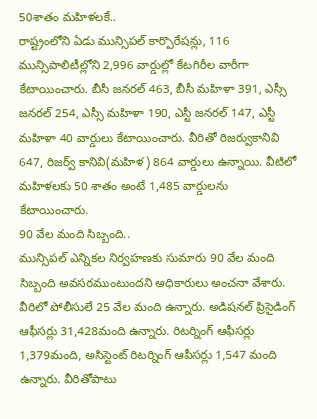50శాతం మహిళలకే..
రాష్ట్రంలోని ఏడు మున్సిపల్ కార్పొరేషన్లు, 116 మున్సిపాలిటీల్లోని 2,996 వార్డుల్లో కేటగిరీల వారీగా కేటాయించారు. బీసీ జనరల్ 463, బీసీ మహిళా 391, ఎస్సీ జనరల్ 254, ఎస్సీ మహిళా 190, ఎస్టీ జనరల్ 147, ఎస్టీ మహిళా 40 వార్డులు కేటాయించారు. వీరితో రిజర్వుకానివి 647, రిజర్వ్ కానివి(మహిళ) 864 వార్డులు ఉన్నాయి. వీటిలో మహిళలకు 50 శాతం అంటే 1,485 వార్డులను కేటాయించారు.
90 వేల మంది సిబ్బంది..
మున్సిపల్ ఎన్నికల నిర్వహణకు సుమారు 90 వేల మంది సిబ్బంది అవసరముంటుందని అధికారులు అంచనా వేశారు. వీరిలో పోలీసులే 25 వేల మంది ఉన్నారు. అడిషనల్ ప్రిసైడింగ్ ఆఫీసర్లు 31,428మంది ఉన్నారు. రిటర్నింగ్ ఆఫీసర్లు 1,379మంది, అసిస్టెంట్ రిటర్నింగ్ ఆపీసర్లు 1,547 మంది ఉన్నారు. వీరితోపాటు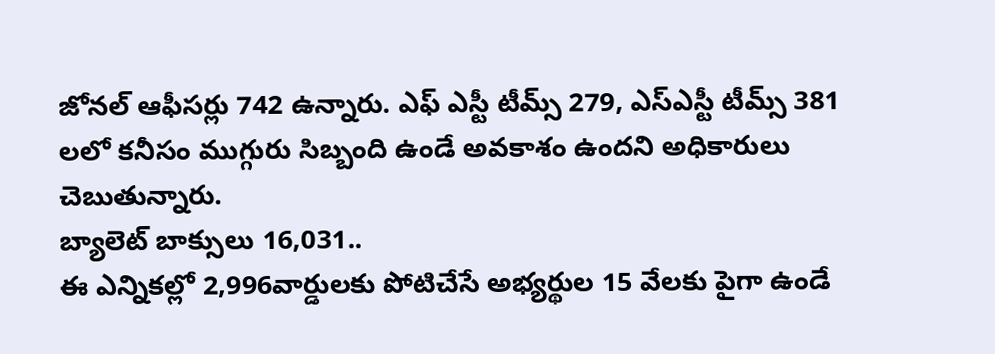జోనల్ ఆఫీసర్లు 742 ఉన్నారు. ఎఫ్ ఎస్టీ టీమ్స్ 279, ఎస్ఎస్టీ టీమ్స్ 381 లలో కనీసం ముగ్గురు సిబ్బంది ఉండే అవకాశం ఉందని అధికారులు చెబుతున్నారు.
బ్యాలెట్ బాక్సులు 16,031..
ఈ ఎన్నికల్లో 2,996వార్డులకు పోటిచేసే అభ్యర్థుల 15 వేలకు పైగా ఉండే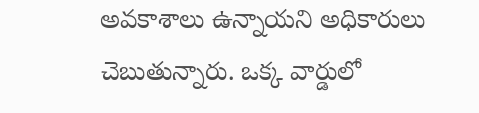అవకాశాలు ఉన్నాయని అధికారులు చెబుతున్నారు. ఒక్క వార్డులో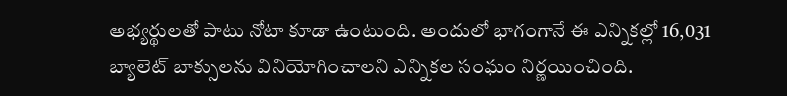అభ్యర్థులతో పాటు నోటా కూడా ఉంటుంది. అందులో భాగంగానే ఈ ఎన్నికల్లో 16,031 బ్యాలెట్ బాక్సులను వినియోగించాలని ఎన్నికల సంఘం నిర్ణయించింది.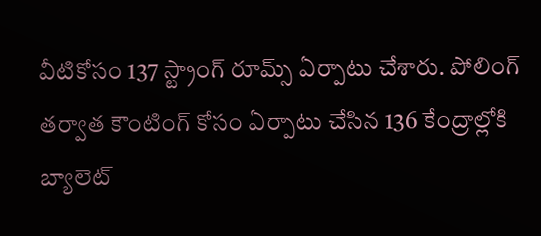వీటికోసం 137 స్ట్రాంగ్ రూమ్స్ ఏర్పాటు చేశారు. పోలింగ్ తర్వాత కౌంటింగ్ కోసం ఏర్పాటు చేసిన 136 కేంద్రాల్లోకి బ్యాలెట్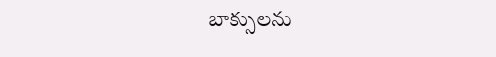బాక్సులను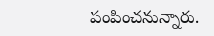పంపించనున్నారు.